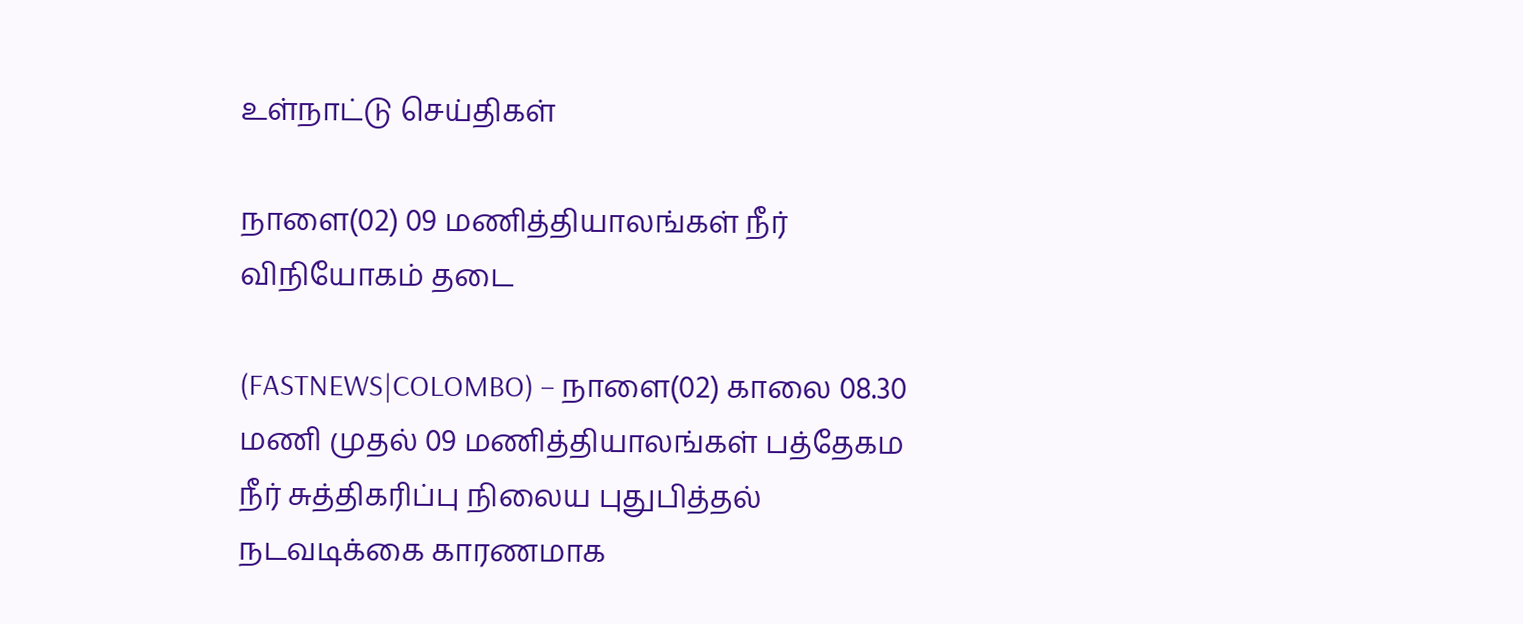உள்நாட்டு செய்திகள்

நாளை(02) 09 மணித்தியாலங்கள் நீர் விநியோகம் தடை

(FASTNEWS|COLOMBO) – நாளை(02) காலை 08.30 மணி முதல் 09 மணித்தியாலங்கள் பத்தேகம நீர் சுத்திகரிப்பு நிலைய புதுபித்தல் நடவடிக்கை காரணமாக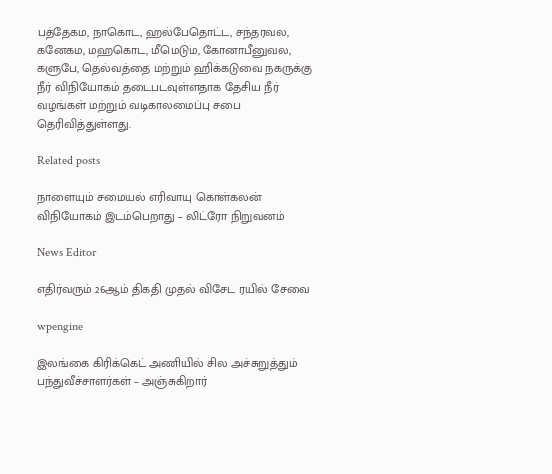பத்தேகம, நாகொட, ஹல்பேதொட்ட, சந்தரவல, கனேகம, மஹகொட, மீமெடும, கோனாபீனுவல, களுபே, தெல்வத்தை மற்றும் ஹிக்கடுவை நகருக்கு நீர் விநியோகம் தடைபடவுள்ளதாக தேசிய நீர் வழங்கள் மற்றும் வடிகாலமைப்பு சபை தெரிவித்துள்ளது.

Related posts

நாளையும் சமையல் எரிவாயு கொள்கலன் விநியோகம் இடம்பெறாது – லிட்ரோ நிறுவனம்

News Editor

எதிர்வரும் 26ஆம் திகதி முதல் விசேட ரயில் சேவை

wpengine

இலங்கை கிரிக்கெட் அணியில் சில அச்சுறுத்தும் பந்துவீச்சாளர்கள் – அஞ்சுகிறார்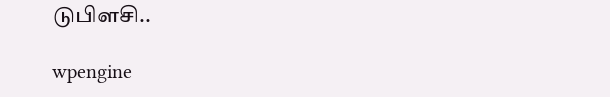டுபிளசி..

wpengine